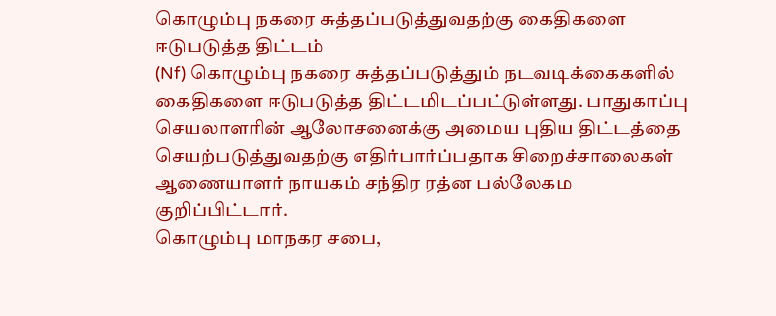கொழும்பு நகரை சுத்தப்படுத்துவதற்கு கைதிகளை ஈடுபடுத்த திட்டம்
(Nf) கொழும்பு நகரை சுத்தப்படுத்தும் நடவடிக்கைகளில் கைதிகளை ஈடுபடுத்த திட்டமிடப்பட்டுள்ளது. பாதுகாப்பு செயலாளரின் ஆலோசனைக்கு அமைய புதிய திட்டத்தை செயற்படுத்துவதற்கு எதிர்பார்ப்பதாக சிறைச்சாலைகள் ஆணையாளர் நாயகம் சந்திர ரத்ன பல்லேகம குறிப்பிட்டார்.
கொழும்பு மாநகர சபை,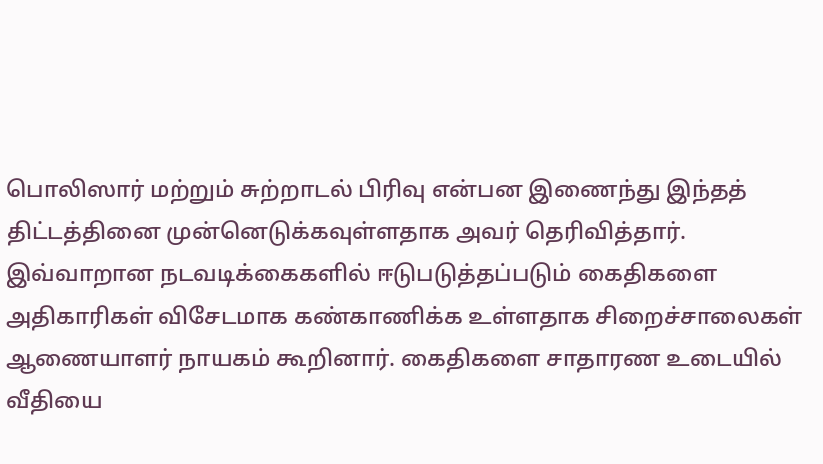பொலிஸார் மற்றும் சுற்றாடல் பிரிவு என்பன இணைந்து இந்தத் திட்டத்தினை முன்னெடுக்கவுள்ளதாக அவர் தெரிவித்தார்.
இவ்வாறான நடவடிக்கைகளில் ஈடுபடுத்தப்படும் கைதிகளை அதிகாரிகள் விசேடமாக கண்காணிக்க உள்ளதாக சிறைச்சாலைகள் ஆணையாளர் நாயகம் கூறினார். கைதிகளை சாதாரண உடையில் வீதியை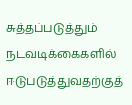சுத்தப்படுத்தும் நடவடிக்கைகளில் ஈடுபடுத்துவதற்குத்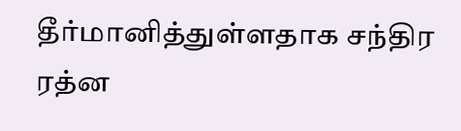தீர்மானித்துள்ளதாக சந்திர ரத்ன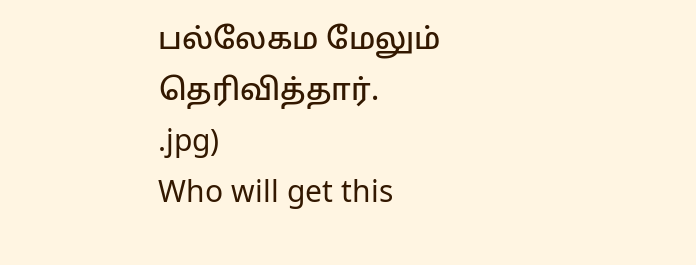பல்லேகம மேலும் தெரிவித்தார்.
.jpg)
Who will get this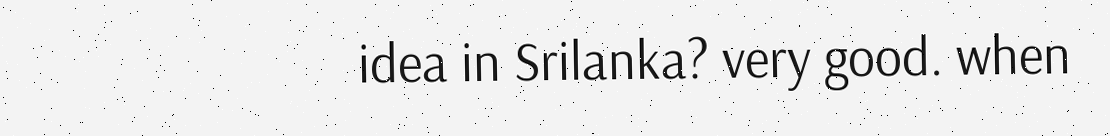idea in Srilanka? very good. when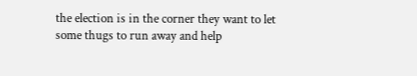the election is in the corner they want to let some thugs to run away and help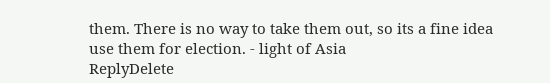them. There is no way to take them out, so its a fine idea use them for election. - light of Asia
ReplyDelete